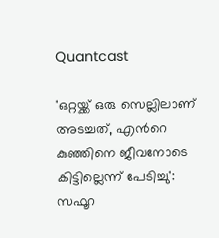Quantcast

'ഒറ്റയ്ക്ക് ഒരു സെല്ലിലാണ് അടച്ചത്, എന്‍റെ കുഞ്ഞിനെ ജീവനോടെ കിട്ടില്ലെന്ന് പേടിച്ചു': സഫൂറ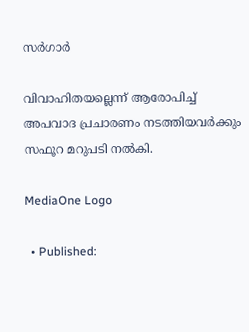സര്‍ഗാര്‍

വിവാഹിതയല്ലെന്ന് ആരോപിച്ച് അപവാദ പ്രചാരണം നടത്തിയവര്‍ക്കും സഫൂറ മറുപടി നല്‍കി.

MediaOne Logo

  • Published: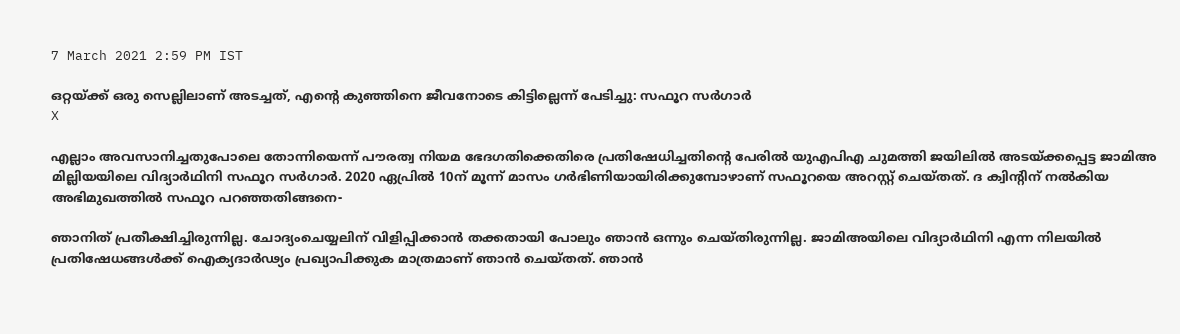7 March 2021 2:59 PM IST

ഒറ്റയ്ക്ക് ഒരു സെല്ലിലാണ് അടച്ചത്, എന്‍റെ കുഞ്ഞിനെ ജീവനോടെ കിട്ടില്ലെന്ന് പേടിച്ചു: സഫൂറ സര്‍ഗാര്‍
X

എല്ലാം അവസാനിച്ചതുപോലെ തോന്നിയെന്ന് പൗരത്വ നിയമ ഭേദഗതിക്കെതിരെ പ്രതിഷേധിച്ചതിന്‍റെ പേരില്‍ യുഎപിഎ ചുമത്തി ജയിലില്‍ അടയ്ക്കപ്പെട്ട ജാമിഅ മില്ലിയയിലെ വിദ്യാര്‍ഥിനി സഫൂറ സര്‍ഗാര്‍. 2020 ഏപ്രില്‍ 10ന് മൂന്ന് മാസം ഗര്‍ഭിണിയായിരിക്കുമ്പോഴാണ് സഫൂറയെ അറസ്റ്റ് ചെയ്തത്. ദ ക്വിന്‍റിന് നല്‍കിയ അഭിമുഖത്തില്‍ സഫൂറ പറഞ്ഞതിങ്ങനെ-

ഞാനിത് പ്രതീക്ഷിച്ചിരുന്നില്ല. ചോദ്യംചെയ്യലിന് വിളിപ്പിക്കാന്‍ തക്കതായി പോലും ഞാന്‍ ഒന്നും ചെയ്തിരുന്നില്ല. ജാമിഅയിലെ വിദ്യാര്‍ഥിനി എന്ന നിലയില്‍ പ്രതിഷേധങ്ങള്‍ക്ക് ഐക്യദാര്‍ഢ്യം പ്രഖ്യാപിക്കുക മാത്രമാണ് ഞാന്‍ ചെയ്തത്. ഞാന്‍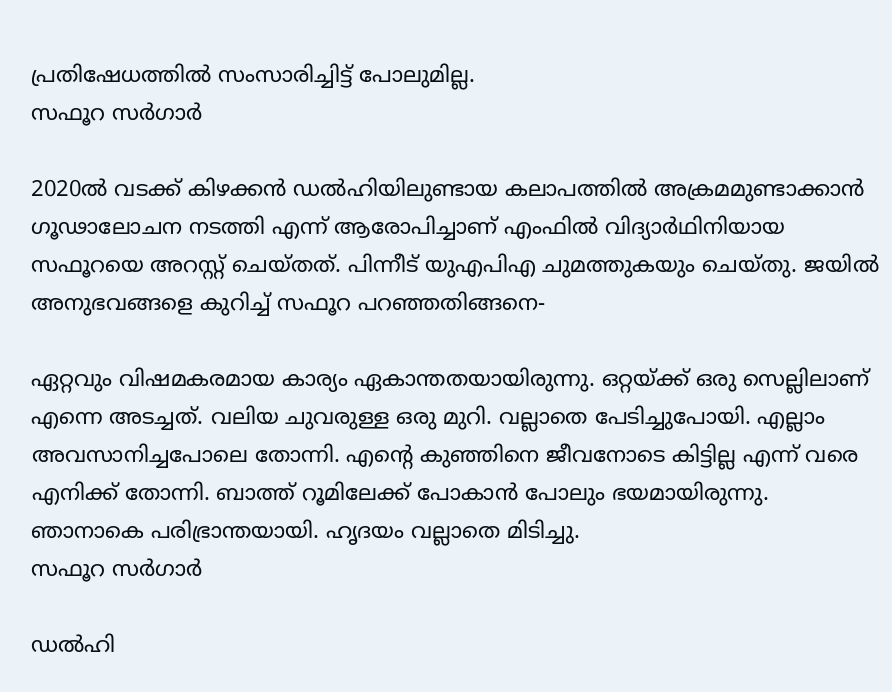പ്രതിഷേധത്തില്‍ സംസാരിച്ചിട്ട് പോലുമില്ല.
സഫൂറ സര്‍ഗാര്‍

2020ല്‍ വടക്ക് കിഴക്കന്‍ ഡല്‍ഹിയിലുണ്ടായ കലാപത്തില്‍ അക്രമമുണ്ടാക്കാന്‍ ഗൂഢാലോചന നടത്തി എന്ന് ആരോപിച്ചാണ് എംഫില്‍ വിദ്യാര്‍ഥിനിയായ സഫൂറയെ അറസ്റ്റ് ചെയ്തത്. പിന്നീട് യുഎപിഎ ചുമത്തുകയും ചെയ്തു. ജയില്‍ അനുഭവങ്ങളെ കുറിച്ച് സഫൂറ പറഞ്ഞതിങ്ങനെ-

ഏറ്റവും വിഷമകരമായ കാര്യം ഏകാന്തതയായിരുന്നു. ഒറ്റയ്ക്ക് ഒരു സെല്ലിലാണ് എന്നെ അടച്ചത്. വലിയ ചുവരുള്ള ഒരു മുറി. വല്ലാതെ പേടിച്ചുപോയി. എല്ലാം അവസാനിച്ചപോലെ തോന്നി. എന്‍റെ കുഞ്ഞിനെ ജീവനോടെ കിട്ടില്ല എന്ന് വരെ എനിക്ക് തോന്നി. ബാത്ത് റൂമിലേക്ക് പോകാന്‍ പോലും ഭയമായിരുന്നു. ഞാനാകെ പരിഭ്രാന്തയായി. ഹൃദയം വല്ലാതെ മിടിച്ചു.
സഫൂറ സര്‍ഗാര്‍

ഡല്‍ഹി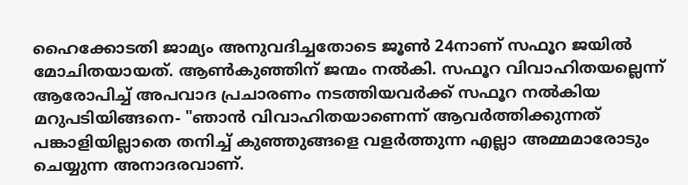ഹൈക്കോടതി ജാമ്യം അനുവദിച്ചതോടെ ജൂണ്‍ 24നാണ് സഫൂറ ജയില്‍ മോചിതയായത്. ആണ്‍കുഞ്ഞിന് ജന്മം നല്‍കി. സഫൂറ വിവാഹിതയല്ലെന്ന് ആരോപിച്ച് അപവാദ പ്രചാരണം നടത്തിയവര്‍ക്ക് സഫൂറ നല്‍കിയ മറുപടിയിങ്ങനെ- "ഞാൻ വിവാഹിതയാണെന്ന് ആവർത്തിക്കുന്നത് പങ്കാളിയില്ലാതെ തനിച്ച് കുഞ്ഞുങ്ങളെ വളര്‍ത്തുന്ന എല്ലാ അമ്മമാരോടും ചെയ്യുന്ന അനാദരവാണ്.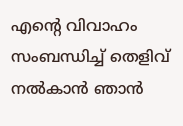എന്റെ വിവാഹം സംബന്ധിച്ച് തെളിവ് നല്‍കാന്‍ ഞാൻ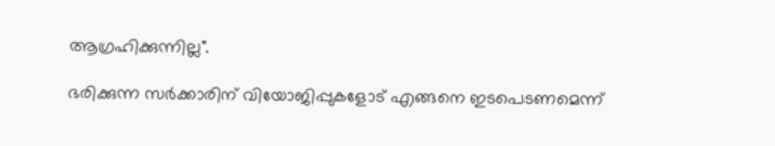ആഗ്രഹിക്കുന്നില്ല".

ഭരിക്കുന്ന സര്‍ക്കാരിന് വിയോജിപ്പുകളോട് എങ്ങനെ ഇടപെടണമെന്ന്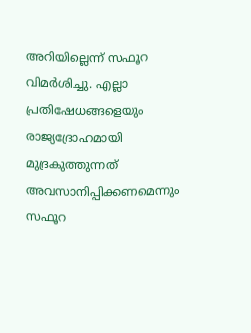അറിയില്ലെന്ന് സഫൂറ വിമര്‍ശിച്ചു. എല്ലാ പ്രതിഷേധങ്ങളെയും രാജ്യദ്രോഹമായി മുദ്രകുത്തുന്നത് അവസാനിപ്പിക്കണമെന്നും സഫൂറ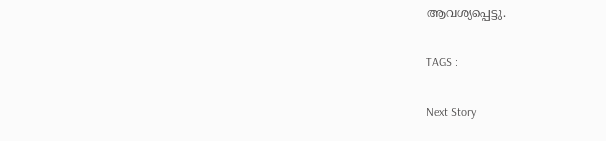ആവശ്യപ്പെട്ടു.

TAGS :

Next Story